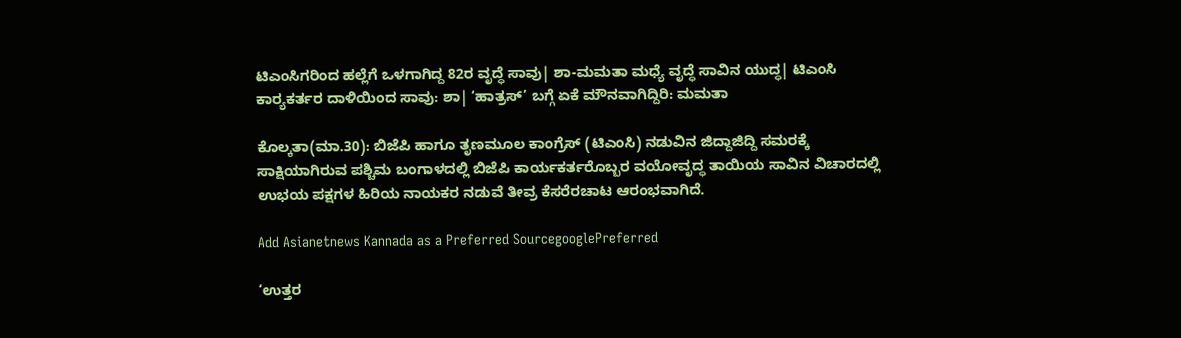ಟಿಎಂಸಿಗರಿಂದ ಹಲ್ಲೆಗೆ ಒಳಗಾಗಿದ್ದ 82ರ ವೃದ್ಧೆ ಸಾವು| ಶಾ-ಮಮತಾ ಮಧ್ಯೆ ವೃದ್ಧೆ ಸಾವಿನ ಯುದ್ಧ| ಟಿಎಂಸಿ ಕಾರ‍್ಯಕರ್ತರ ದಾಳಿಯಿಂದ ಸಾವು: ಶಾ| ‘ಹಾತ್ರಸ್‌’ ಬಗ್ಗೆ ಏಕೆ ಮೌನವಾಗಿದ್ದಿರಿ: ಮಮತಾ

ಕೊಲ್ಕತಾ(ಮಾ.30): ಬಿಜೆಪಿ ಹಾಗೂ ತೃಣಮೂಲ ಕಾಂಗ್ರೆಸ್‌ (ಟಿಎಂಸಿ) ನಡುವಿನ ಜಿದ್ದಾಜಿದ್ದಿ ಸಮರಕ್ಕೆ ಸಾಕ್ಷಿಯಾಗಿರುವ ಪಶ್ಚಿಮ ಬಂಗಾಳದಲ್ಲಿ ಬಿಜೆಪಿ ಕಾರ್ಯಕರ್ತರೊಬ್ಬರ ವಯೋವೃದ್ಧ ತಾಯಿಯ ಸಾವಿನ ವಿಚಾರದಲ್ಲಿ ಉಭಯ ಪಕ್ಷಗಳ ಹಿರಿಯ ನಾಯಕರ ನಡುವೆ ತೀವ್ರ ಕೆಸರೆರಚಾಟ ಆರಂಭವಾಗಿದೆ.

Add Asianetnews Kannada as a Preferred SourcegooglePreferred

‘ಉತ್ತರ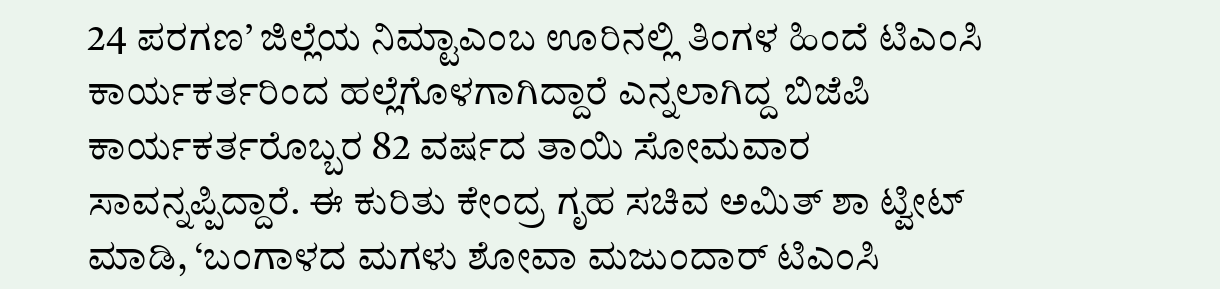24 ಪರಗಣ’ ಜಿಲ್ಲೆಯ ನಿಮ್ಟಾಎಂಬ ಊರಿನಲ್ಲಿ ತಿಂಗಳ ಹಿಂದೆ ಟಿಎಂಸಿ ಕಾರ್ಯಕರ್ತರಿಂದ ಹಲ್ಲೆಗೊಳಗಾಗಿದ್ದಾರೆ ಎನ್ನಲಾಗಿದ್ದ ಬಿಜೆಪಿ ಕಾರ್ಯಕರ್ತರೊಬ್ಬರ 82 ವರ್ಷದ ತಾಯಿ ಸೋಮವಾರ ಸಾವನ್ನಪ್ಪಿದ್ದಾರೆ. ಈ ಕುರಿತು ಕೇಂದ್ರ ಗೃಹ ಸಚಿವ ಅಮಿತ್‌ ಶಾ ಟ್ವೀಟ್‌ ಮಾಡಿ, ‘ಬಂಗಾಳದ ಮಗಳು ಶೋವಾ ಮಜುಂದಾರ್‌ ಟಿಎಂಸಿ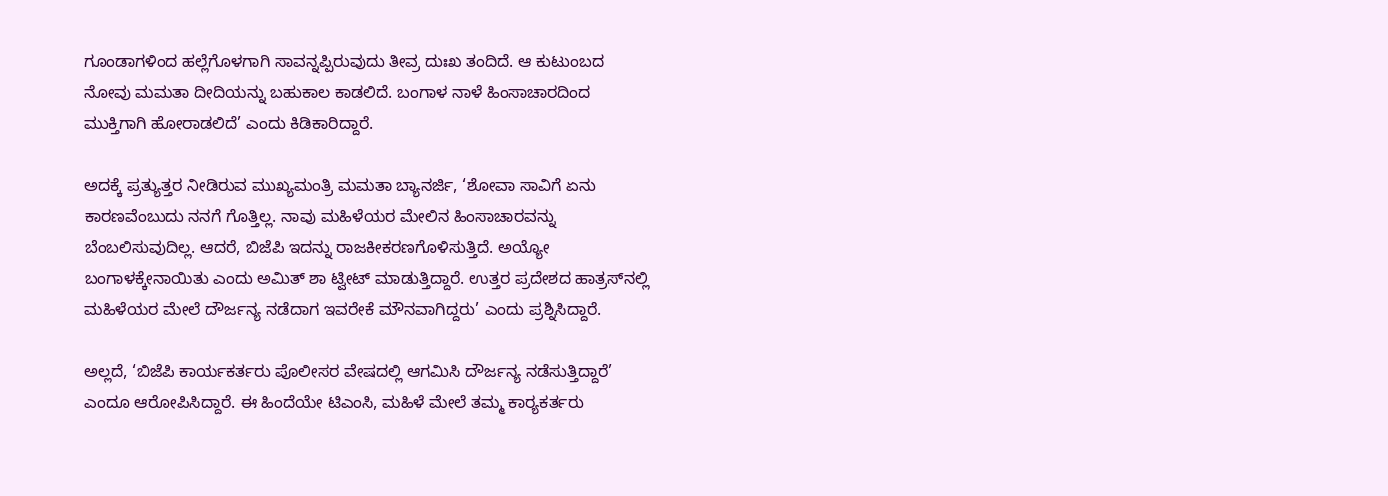ಗೂಂಡಾಗಳಿಂದ ಹಲ್ಲೆಗೊಳಗಾಗಿ ಸಾವನ್ನಪ್ಪಿರುವುದು ತೀವ್ರ ದುಃಖ ತಂದಿದೆ. ಆ ಕುಟುಂಬದ ನೋವು ಮಮತಾ ದೀದಿಯನ್ನು ಬಹುಕಾಲ ಕಾಡಲಿದೆ. ಬಂಗಾಳ ನಾಳೆ ಹಿಂಸಾಚಾರದಿಂದ ಮುಕ್ತಿಗಾಗಿ ಹೋರಾಡಲಿದೆ’ ಎಂದು ಕಿಡಿಕಾರಿದ್ದಾರೆ.

ಅದಕ್ಕೆ ಪ್ರತ್ಯುತ್ತರ ನೀಡಿರುವ ಮುಖ್ಯಮಂತ್ರಿ ಮಮತಾ ಬ್ಯಾನರ್ಜಿ, ‘ಶೋವಾ ಸಾವಿಗೆ ಏನು ಕಾರಣವೆಂಬುದು ನನಗೆ ಗೊತ್ತಿಲ್ಲ. ನಾವು ಮಹಿಳೆಯರ ಮೇಲಿನ ಹಿಂಸಾಚಾರವನ್ನು ಬೆಂಬಲಿಸುವುದಿಲ್ಲ. ಆದರೆ, ಬಿಜೆಪಿ ಇದನ್ನು ರಾಜಕೀಕರಣಗೊಳಿಸುತ್ತಿದೆ. ಅಯ್ಯೋ ಬಂಗಾಳಕ್ಕೇನಾಯಿತು ಎಂದು ಅಮಿತ್‌ ಶಾ ಟ್ವೀಟ್‌ ಮಾಡುತ್ತಿದ್ದಾರೆ. ಉತ್ತರ ಪ್ರದೇಶದ ಹಾತ್ರಸ್‌ನಲ್ಲಿ ಮಹಿಳೆಯರ ಮೇಲೆ ದೌರ್ಜನ್ಯ ನಡೆದಾಗ ಇವರೇಕೆ ಮೌನವಾಗಿದ್ದರು’ ಎಂದು ಪ್ರಶ್ನಿಸಿದ್ದಾರೆ.

ಅಲ್ಲದೆ, ‘ಬಿಜೆಪಿ ಕಾರ್ಯಕರ್ತರು ಪೊಲೀಸರ ವೇಷದಲ್ಲಿ ಆಗಮಿಸಿ ದೌರ್ಜನ್ಯ ನಡೆಸುತ್ತಿದ್ದಾರೆ’ ಎಂದೂ ಆರೋಪಿಸಿದ್ದಾರೆ. ಈ ಹಿಂದೆಯೇ ಟಿಎಂಸಿ, ಮಹಿಳೆ ಮೇಲೆ ತಮ್ಮ ಕಾರ‍್ಯಕರ್ತರು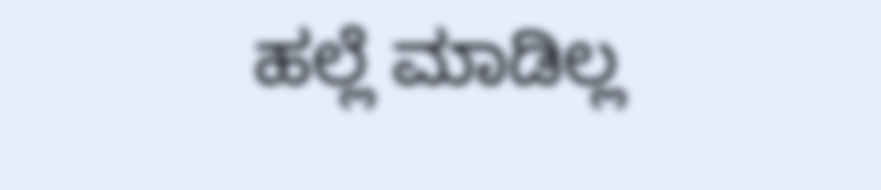ಹಲ್ಲೆ ಮಾಡಿಲ್ಲ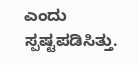ಎಂದು ಸ್ಪಷ್ಟಪಡಿಸಿತ್ತು.